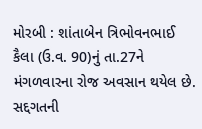મોરબી : શાંતાબેન ત્રિભોવનભાઈ કૈલા (ઉ.વ. 90)નું તા.27ને મંગળવારના રોજ અવસાન થયેલ છે. સદ્દગતની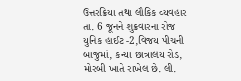ઉત્તરક્રિયા તથા લૌકિક વ્યવહાર તા. 6 જૂનને શુક્રવારના રોજ યુનિક હાઈટ -2,વિજય પીચની બાજુમાં, કન્યા છાત્રાલય રોડ, મોરબી ખાતે રાખેલ છે. લી.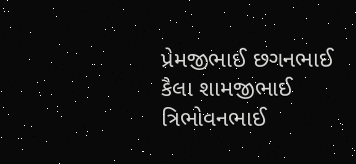પ્રેમજીભાઈ છગનભાઈ કૈલા શામજીભાઈ ત્રિભોવનભાઈ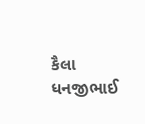કૈલા ધનજીભાઈ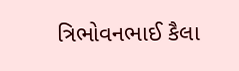ત્રિભોવનભાઈ કૈલા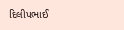દિલીપભાઈ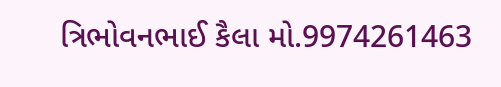ત્રિભોવનભાઈ કૈલા મો.9974261463